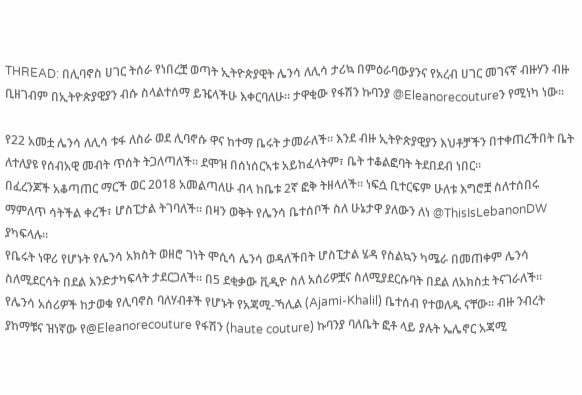THREAD: በሊባኖስ ሀገር ትሰራ የነበረቿ ወጣት ኢትዮጵያዊት ሌንሳ ለሊሳ ታሪኳ በምዕራባውያንና የአረብ ሀገር መገናኛ ብዙሃን ብዙ ቢዘገብም በኢትዮጵያዊያን ብሱ ስላልተሰማ ይዤላችሁ እቀርባለሁ። ታዋቂው የፋሽን ኩባንያ @Eleanorecoutureን የሚነካ ነው።

የ22 አመቷ ሌንሳ ለሊሳ ቱፋ ለስራ ወደ ሊባኖሱ ዋና ከተማ ቤሩት ታመራለች። እንደ ብዙ ኢትዮጵያዊያን እህቶቻችን በተቀጠረችበት ቤት ለተለያዩ የሰብአዊ መብት ጥሰት ትጋለጣለች። ደሞዝ በሰነሰርኣቱ አይከፈላትም፣ ቤት ተቆልፎባት ትደበደብ ነበር።
በፈረንጆች አቆጣጠር ማርች ወር 2018 አመልጣለሁ ብላ ከቤቱ 2ኛ ፎቅ ትዘላለች። ነፍሷ ቢተርፍም ሁለቱ እግሮቿ ስለተሰበሩ ማምለጥ ሳትችል ቀረች፣ ሆስፒታል ትገባለች። በዛን ወቅት የሌንሳ ቤተሰቦች ስለ ሁኔታዋ ያለውን ለነ @ThisIsLebanonDW ያካፍላሉ።
የቤሩት ነዋሪ የሆኑት የሌንሳ አክስት ወዘሮ ገነት ሞሲሳ ሌንሳ ወዳለችበት ሆስፒታል ሄዳ የስልኳን ካሜራ በመጠቀም ሌንሳ ስለሚደርሳት በደል እንድታካፍላት ታደርጋለች። በ5 ደቂቃው ቪዲዮ ስለ አሰሪዎቿና ስለሚያደርሱባት በደል ለአክስቷ ትናገራለች።
የሌንሳ አሰሪዎች ከታወቁ የሊባኖስ ባለሃብቶች የሆኑት የአጃሚ-ኻሊል (Ajami-Khalil) ቤተሰብ የተወለዱ ናቸው። ብዙ ንብረት ያከማቹና ዝነኛው የ@Eleanorecouture የፋሽን (haute couture) ኩባንያ ባለቤት ፎቶ ላይ ያሉት ኤሌኖር አጃሚ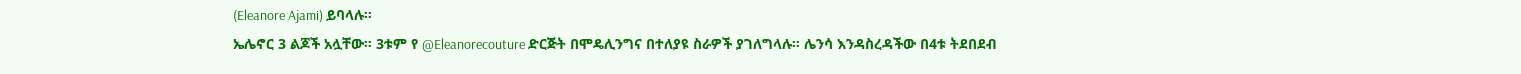(Eleanore Ajami) ይባላሉ።
ኤሌኖር 3 ልጆች አሏቸው። 3ቱም የ @Eleanorecouture ድርጅት በሞዴሊንግና በተለያዩ ስራዎች ያገለግላሉ። ሌንሳ እንዳስረዳችው በ4ቱ ትደበደብ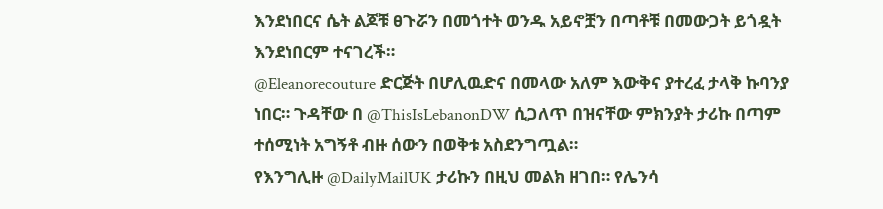እንደነበርና ሴት ልጆቹ ፀጉሯን በመጎተት ወንዱ አይኖቿን በጣቶቹ በመውጋት ይጎዷት እንደነበርም ተናገረች።
@Eleanorecouture ድርጅት በሆሊዉድና በመላው አለም እውቅና ያተረፈ ታላቅ ኩባንያ ነበር። ጉዳቸው በ @ThisIsLebanonDW ሲጋለጥ በዝናቸው ምክንያት ታሪኩ በጣም ተሰሚነት አግኝቶ ብዙ ሰውን በወቅቱ አስደንግጧል።
የእንግሊዙ @DailyMailUK ታሪኩን በዚህ መልክ ዘገበ። የሌንሳ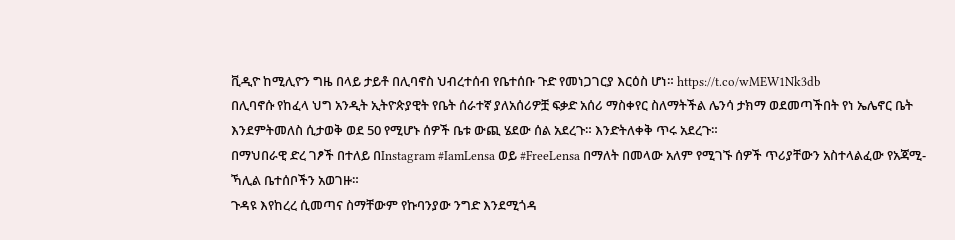ቪዲዮ ከሚሊዮን ግዜ በላይ ታይቶ በሊባኖስ ህብረተሰብ የቤተሰቡ ጉድ የመነጋገርያ እርዕስ ሆነ። https://t.co/wMEW1Nk3db
በሊባኖሱ የከፈላ ህግ አንዲት ኢትዮጵያዊት የቤት ሰራተኛ ያለአሰሪዎቿ ፍቃድ አሰሪ ማስቀየር ስለማትችል ሌንሳ ታክማ ወደመጣችበት የነ ኤሌኖር ቤት እንደምትመለስ ሲታወቅ ወደ 50 የሚሆኑ ሰዎች ቤቱ ውጪ ሄደው ሰል አደረጉ። እንድትለቀቅ ጥሩ አደረጉ።
በማህበራዊ ድረ ገፆች በተለይ በInstagram #IamLensa ወይ #FreeLensa በማለት በመላው አለም የሚገኙ ሰዎች ጥሪያቸውን አስተላልፈው የአጃሚ-ኻሊል ቤተሰቦችን አወገዙ።
ጉዳዩ እየከረረ ሲመጣና ስማቸውም የኩባንያው ንግድ እንደሚጎዳ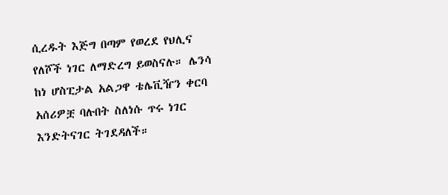ሲረዱት እጅግ በጣም የወረደ የህሊና የለሾች ነገር ለማድረግ ይወስናሉ። ሌንሳ ከነ ሆስፒታል አልጋዋ ቴሌቪዥን ቀርባ አሰሪዎቿ ባሉበት ስለነሱ ጥሩ ነገር እንድትናገር ትገደዳለች።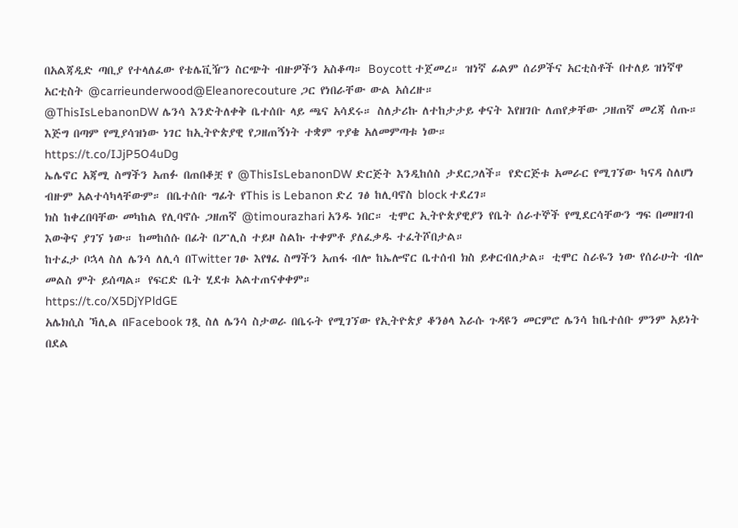በአልጃዲድ ጣቢያ የተላለፈው የቴሌቪዥን ስርጭት ብዙዎችን አስቆጣ። Boycott ተጀመረ። ዝነኛ ፊልም ሰሪዎችና አርቲስቶች በተለይ ዝነኛዋ አርቲስት @carrieunderwood@Eleanorecouture ጋር የነበራቸው ውል አሰረዙ።
@ThisIsLebanonDW ሌንሳ እንድትለቀቅ ቤተሰቡ ላይ ጫና አሳደሩ። ስለታሪኩ ለተከታታይ ቀናት እየዘገቡ ለጠየቃቸው ጋዘጠኛ መረጃ ሰጡ። እጅግ በጣም የሚያሳዝነው ነገር ከኢትዮጵያዊ የጋዘጠኝነት ተቋም ጥያቄ አለመምጣቱ ነው።
https://t.co/IJjP5O4uDg
ኤሌኖር አጃሚ ስማችን አጠፉ በጠበቆቿ የ @ThisIsLebanonDW ድርጅት እንዲከሰስ ታደርጋለች። የድርጅቱ አመራር የሚገኘው ካናዳ ስለሆነ ብዙም አልተሳካላቸውም። በቤተሰቡ ግፊት የThis is Lebanon ድረ ገፅ ከሊባኖስ block ተደረገ።
ክስ ከቀረበባቸው መካከል የሊባኖሱ ጋዘጠኛ @timourazhari አንዱ ነበር። ቲሞር ኢትዮጵያዊያን የቤት ሰራተኞች የሚደርሳቸውን ግፍ በመዘገብ እውቅና ያገኘ ነው። ከመከሰሱ በፊት በፖሊስ ተይዞ ስልኩ ተቀምቶ ያለፈቃዱ ተፈትሾበታል።
ከተፈታ ቦኋላ ስለ ሌንሳ ለሊሳ በTwitter ገፁ እየፃፈ ስማችን አጠፋ ብሎ ከኤሎኖር ቤተሰብ ክስ ይቀርብለታል። ቲሞር ስራዬን ነው የሰራሁት ብሎ መልስ ምት ይሰጣል። የፍርድ ቤት ሂደቱ አልተጠናቀቀም።
https://t.co/X5DjYPldGE
አሌክሲስ ኻሊል በFacebook ገጿ ስለ ሌንሳ ስታወራ በቤሩት የሚገኘው የኢትዮጵያ ቆንፅላ እራሱ ጉዳዩን መርምሮ ሌንሳ ከቤተሰቡ ምንም አይነት በደል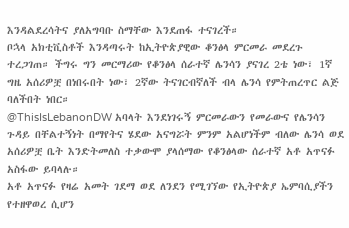እንዳልደረሳትና ያለአግባቡ ስማቸው እንደጠፋ ተናገረች።
ቦኋላ አክቲቪስቶች እንዳጣሩት ከኢትዮጵያዊው ቆንፅላ ምርመራ መደረጉ ተረጋገጠ። ችግሩ ግን መርማሪው የቆንፅላ ሰራተኛ ሌንሳን ያናገረ 2ቴ ነው፣ 1ኛ ግዜ አሰሪዎቿ በነበሩበት ነው፣ 2ኛው ትናገርብኛለች ብላ ሌንሳ የምትጠረጥር ልጅ ባለችበት ነበር።
@ThisIsLebanonDW አባላት እንደነገሩኝ ምርመራውን የመራውና የሌንሳን ጉዳይ በቸልተኝነት በማየትና ሄደው አናግሯት ምንም አልሆነችም ብለው ሌንሳ ወደ አሰሪዎቿ ቤት እንድትመለስ ተቃውሞ ያላሰማው የቆንፅላው ሰራተኛ አቶ አጥናፉ አስፋው ይባላሉ።
አቶ አጥናፉ የዛሬ አመት ገደማ ወደ ለንደን የሚገኘው የኢትዮጵያ ኤምባሲያችን የተዘዋወረ ሲሆን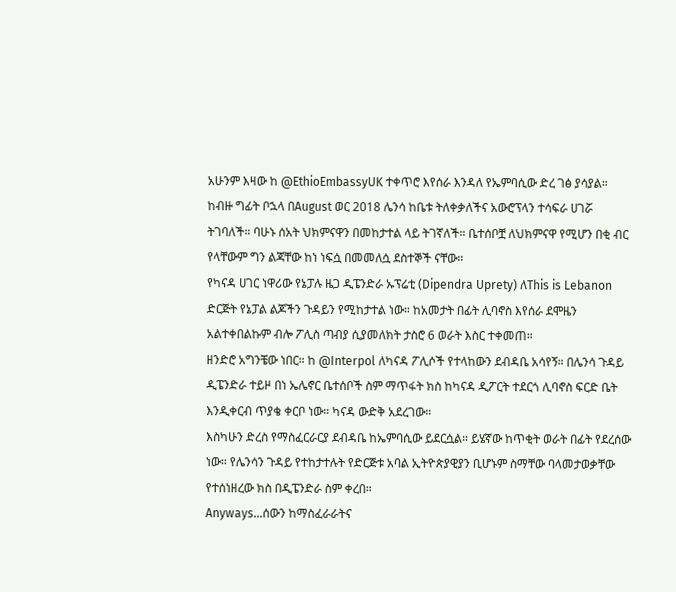አሁንም እዛው ከ @EthioEmbassyUK ተቀጥሮ እየሰራ እንዳለ የኤምባሲው ድረ ገፅ ያሳያል።
ከብዙ ግፊት ቦኋላ በAugust ወር 2018 ሌንሳ ከቤቱ ትለቀቃለችና አውሮፕላን ተሳፍራ ሀገሯ ትገባለች። ባሁኑ ሰአት ህክምናዋን በመከታተል ላይ ትገኛለች። ቤተሰቦቿ ለህክምናዋ የሚሆን በቂ ብር የላቸውም ግን ልጃቸው ከነ ነፍሷ በመመለሷ ደስተኞች ናቸው።
የካናዳ ሀገር ነዋሪው የኔፓሉ ዜጋ ዲፔንድራ ኡፕሬቲ (Dipendra Uprety) ለThis is Lebanon ድርጅት የኔፓል ልጆችን ጉዳይን የሚከታተል ነው። ከአመታት በፊት ሊባኖስ እየሰራ ደሞዜን አልተቀበልኩም ብሎ ፖሊስ ጣብያ ሲያመለክት ታስሮ 6 ወራት እስር ተቀመጠ።
ዘንድሮ አግንቼው ነበር። ከ @Interpol ለካናዳ ፖሊሶች የተላከውን ደብዳቤ አሳየኝ። በሌንሳ ጉዳይ ዲፔንድራ ተይዞ በነ ኤሌኖር ቤተሰቦች ስም ማጥፋት ክስ ከካናዳ ዲፖርት ተደርጎ ሊባኖስ ፍርድ ቤት እንዲቀርብ ጥያቄ ቀርቦ ነው። ካናዳ ውድቅ አደረገው።
እስካሁን ድረስ የማስፈርራርያ ደብዳቤ ከኤምባሲው ይደርሷል። ይሄኛው ከጥቂት ወራት በፊት የደረሰው ነው። የሌንሳን ጉዳይ የተከታተሉት የድርጅቱ አባል ኢትዮጵያዊያን ቢሆኑም ስማቸው ባላመታወቃቸው የተሰነዘረው ክስ በዲፔንድራ ስም ቀረበ።
Anyways...ሰውን ከማስፈራራትና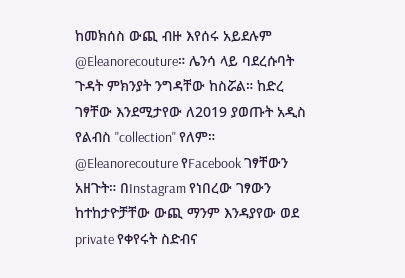ከመክሰስ ውጪ ብዙ እየሰሩ አይደሉም @Eleanorecouture። ሌንሳ ላይ ባደረሱባት ጉዳት ምክንያት ንግዳቸው ከስሯል። ከድረ ገፃቸው እንደሚታየው ለ2019 ያወጡት አዲስ የልብስ "collection" የለም።
@Eleanorecouture የFacebook ገፃቸውን አዘጉት። በInstagram የነበረው ገፃውን ከተከታዮቻቸው ውጪ ማንም እንዳያየው ወደ private የቀየሩት ስድብና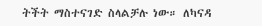ትችት ማስተናገድ ስላልቻሉ ነው። ለካናዳ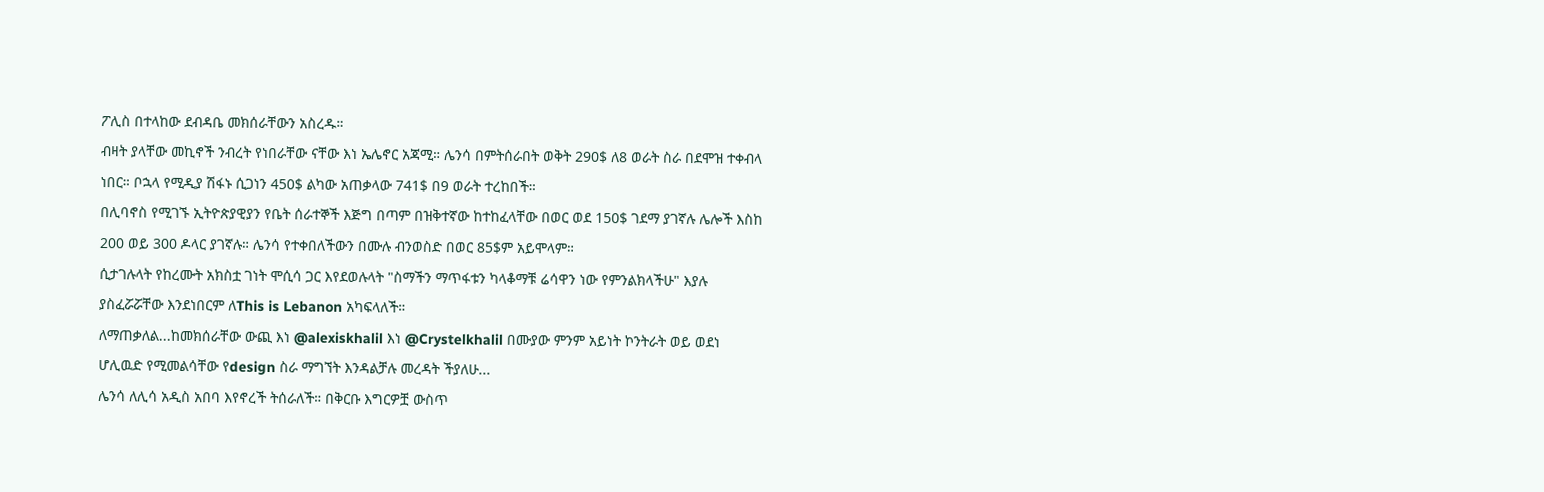ፖሊስ በተላከው ደብዳቤ መክሰራቸውን አስረዱ።
ብዛት ያላቸው መኪኖች ንብረት የነበራቸው ናቸው እነ ኤሌኖር አጃሚ። ሌንሳ በምትሰራበት ወቅት 290$ ለ8 ወራት ስራ በደሞዝ ተቀብላ ነበር። ቦኋላ የሚዲያ ሽፋኑ ሲጋነን 450$ ልካው አጠቃላው 741$ በ9 ወራት ተረከበች።
በሊባኖስ የሚገኙ ኢትዮጵያዊያን የቤት ሰራተኞች እጅግ በጣም በዝቅተኛው ከተከፈላቸው በወር ወደ 150$ ገደማ ያገኛሉ ሌሎች እስከ 200 ወይ 300 ዶላር ያገኛሉ። ሌንሳ የተቀበለችውን በሙሉ ብንወስድ በወር 85$ም አይሞላም።
ሲታገሉላት የከረሙት አክስቷ ገነት ሞሲሳ ጋር እየደወሉላት "ስማችን ማጥፋቱን ካላቆማቹ ሬሳዋን ነው የምንልክላችሁ" እያሉ ያስፈሯሯቸው እንደነበርም ለThis is Lebanon አካፍላለች።
ለማጠቃለል...ከመክሰራቸው ውጪ እነ @alexiskhalil እነ @Crystelkhalil በሙያው ምንም አይነት ኮንትራት ወይ ወደነ ሆሊዉድ የሚመልሳቸው የdesign ስራ ማግኘት እንዳልቻሉ መረዳት ችያለሁ...
ሌንሳ ለሊሳ አዲስ አበባ እየኖረች ትሰራለች። በቅርቡ እግርዎቿ ውስጥ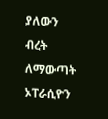ያለውን ብረት ለማውጣት ኦፐራሲዮን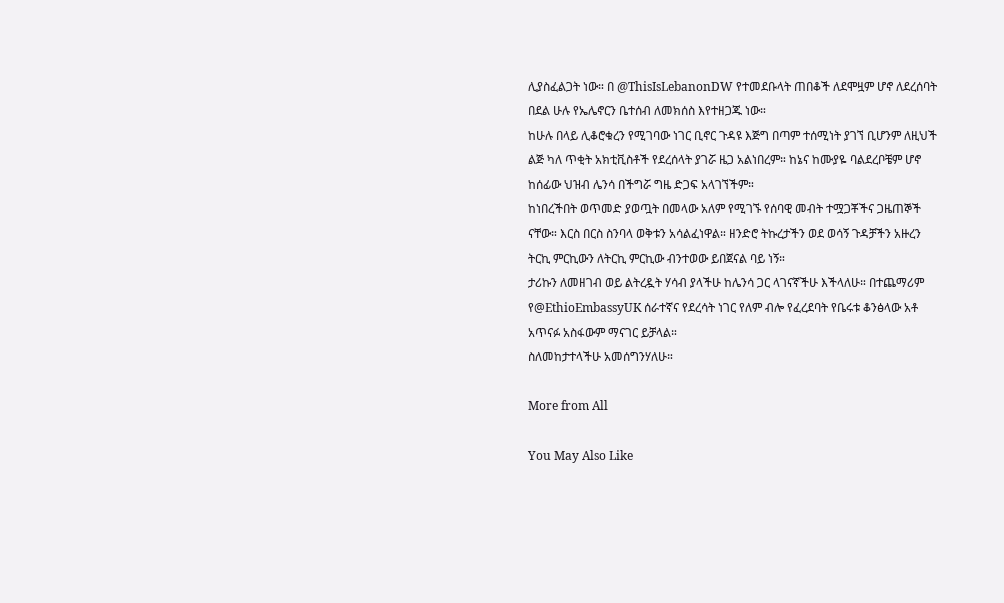ሊያስፈልጋት ነው። በ @ThisIsLebanonDW የተመደቡላት ጠበቆች ለደሞዟም ሆኖ ለደረሰባት በደል ሁሉ የኤሌኖርን ቤተሰብ ለመክሰስ እየተዘጋጁ ነው።
ከሁሉ በላይ ሊቆሮቁረን የሚገባው ነገር ቢኖር ጉዳዩ እጅግ በጣም ተሰሚነት ያገኘ ቢሆንም ለዚህች ልጅ ካለ ጥቂት አክቲቪስቶች የደረሰላት ያገሯ ዜጋ አልነበረም። ከኔና ከሙያዬ ባልደረቦቼም ሆኖ ከሰፊው ህዝብ ሌንሳ በችግሯ ግዜ ድጋፍ አላገኘችም።
ከነበረችበት ወጥመድ ያወጧት በመላው አለም የሚገኙ የሰባዊ መብት ተሟጋቾችና ጋዜጠኞች ናቸው። እርስ በርስ ስንባላ ወቅቱን አሳልፈነዋል። ዘንድሮ ትኩረታችን ወደ ወሳኝ ጉዳቻችን አዙረን ትርኪ ምርኪውን ለትርኪ ምርኪው ብንተወው ይበጀናል ባይ ነኝ።
ታሪኩን ለመዘገብ ወይ ልትረዷት ሃሳብ ያላችሁ ከሌንሳ ጋር ላገናኛችሁ እችላለሁ። በተጨማሪም የ@EthioEmbassyUK ሰራተኛና የደረሳት ነገር የለም ብሎ የፈረደባት የቤሩቱ ቆንፅላው አቶ አጥናፉ አስፋውም ማናገር ይቻላል።
ስለመከታተላችሁ አመሰግንሃለሁ።

More from All

You May Also Like